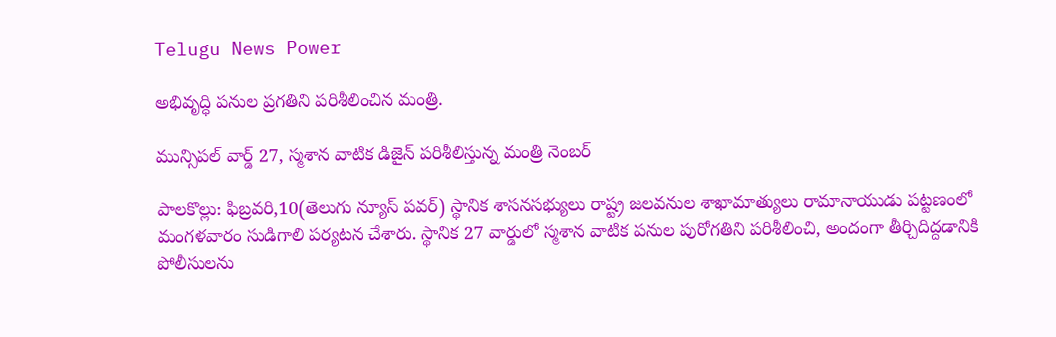Telugu News Power

అభివృద్ధి పనుల ప్రగతిని పరిశీలించిన మంత్రి.

మున్సిపల్ వార్డ్ 27, స్మశాన వాటిక డిజైన్ పరిశీలిస్తున్న మంత్రి నెంబర్

పాలకొల్లు: ఫిబ్రవరి,10(తెలుగు న్యూస్ పవర్) స్థానిక శాసనసభ్యులు రాష్ట్ర జలవనుల శాఖామాత్యులు రామానాయుడు పట్టణంలో మంగళవారం సుడిగాలి పర్యటన చేశారు. స్థానిక 27 వార్డులో స్మశాన వాటిక పనుల పురోగతిని పరిశీలించి, అందంగా తీర్చిదిద్దడానికి పోలీసులను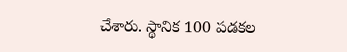చేశారు. స్థానిక 100 పడకల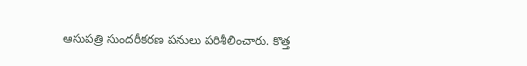ఆసుపత్రి సుందరీకరణ పనులు పరిశీలించారు. కొత్త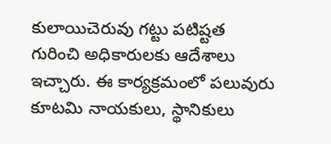కులాయిచెరువు గట్టు పటిష్టత గురించి అధికారులకు ఆదేశాలు ఇచ్చారు. ఈ కార్యక్రమంలో పలువురు కూటమి నాయకులు, స్థానికులు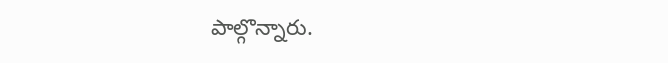పాల్గొన్నారు.